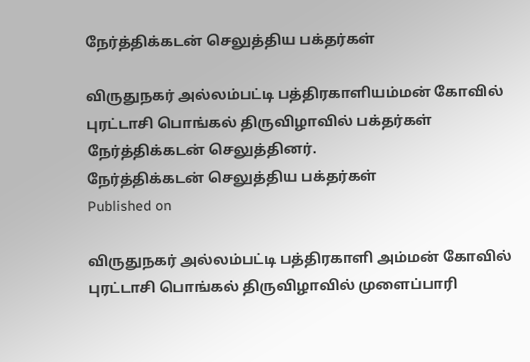நேர்த்திக்கடன் செலுத்திய பக்தர்கள்

விருதுநகர் அல்லம்பட்டி பத்திரகாளியம்மன் கோவில் புரட்டாசி பொங்கல் திருவிழாவில் பக்தர்கள் நேர்த்திக்கடன் செலுத்தினர்.
நேர்த்திக்கடன் செலுத்திய பக்தர்கள்
Published on

விருதுநகர் அல்லம்பட்டி பத்திரகாளி அம்மன் கோவில் புரட்டாசி பொங்கல் திருவிழாவில் முளைப்பாரி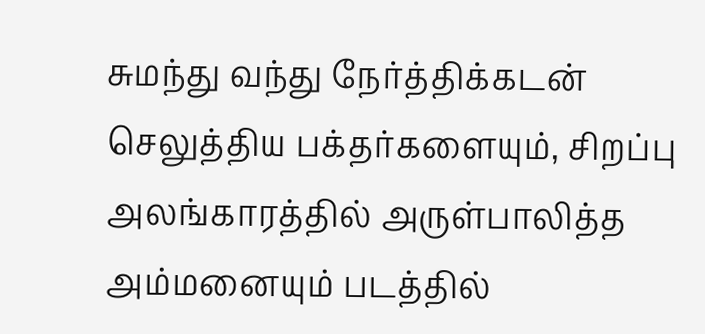சுமந்து வந்து நேர்த்திக்கடன் செலுத்திய பக்தர்களையும், சிறப்பு அலங்காரத்தில் அருள்பாலித்த அம்மனையும் படத்தில்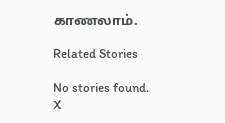காணலாம்.

Related Stories

No stories found.
X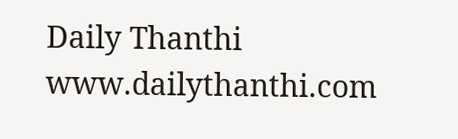Daily Thanthi
www.dailythanthi.com